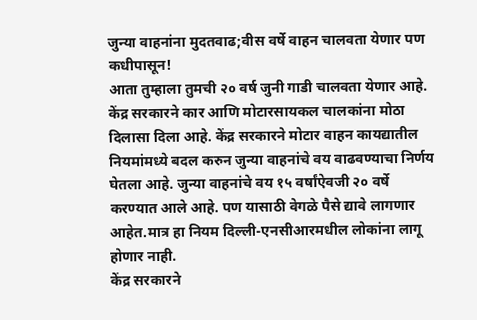जुन्या वाहनांना मुदतवाढ;वीस वर्षे वाहन चालवता येणार पण कधीपासून!
आता तुम्हाला तुमची २० वर्ष जुनी गाडी चालवता येणार आहे. केंद्र सरकारने कार आणि मोटारसायकल चालकांना मोठा दिलासा दिला आहे. केंद्र सरकारने मोटार वाहन कायद्यातील नियमांमध्ये बदल करुन जुन्या वाहनांचे वय वाढवण्याचा निर्णय घेतला आहे. जुन्या वाहनांचे वय १५ वर्षांऐवजी २० वर्षे करण्यात आले आहे. पण यासाठी वेगळे पैसे द्यावे लागणार आहेत.मात्र हा नियम दिल्ली-एनसीआरमधील लोकांना लागू होणार नाही.
केंद्र सरकारने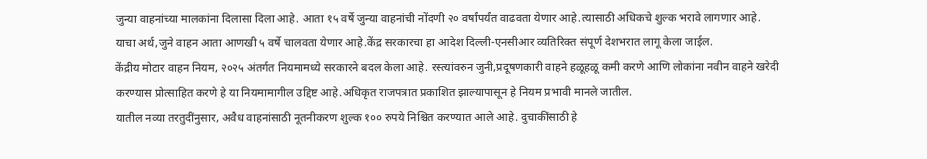जुन्या वाहनांच्या मालकांना दिलासा दिला आहे. आता १५ वर्षे जुन्या वाहनांची नोंदणी २० वर्षांपर्यंत वाढवता येणार आहे.त्यासाठी अधिकचे शुल्क भरावे लागणार आहे. याचा अर्थ,जुने वाहन आता आणखी ५ वर्षे चालवता येणार आहे.केंद्र सरकारचा हा आदेश दिल्ली-एनसीआर व्यतिरिक्त संपूर्ण देशभरात लागू केला जाईल.
केंद्रीय मोटार वाहन नियम, २०२५ अंतर्गत नियमामध्ये सरकारने बदल केला आहे. रस्त्यांवरुन जुनी,प्रदूषणकारी वाहने हळूहळू कमी करणे आणि लोकांना नवीन वाहने खरेदी करण्यास प्रोत्साहित करणे हे या नियमामागील उद्दिष्ट आहे.अधिकृत राजपत्रात प्रकाशित झाल्यापासून हे नियम प्रभावी मानले जातील.
यातील नव्या तरतुदींनुसार, अवैध वाहनांसाठी नूतनीकरण शुल्क १०० रुपये निश्चित करण्यात आले आहे. दुचाकींसाठी हे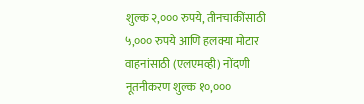शुल्क २,००० रुपये, तीनचाकींसाठी ५,००० रुपये आणि हलक्या मोटार वाहनांसाठी (एलएमव्ही) नोंदणी नूतनीकरण शुल्क १०,०००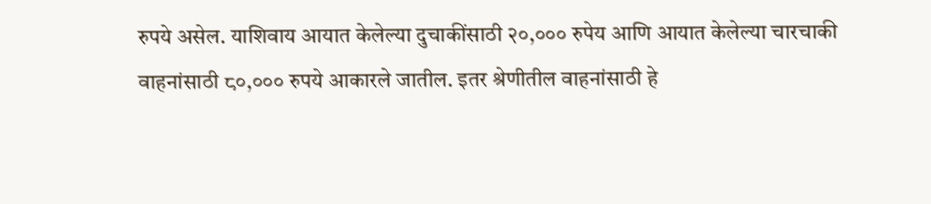रुपये असेल. याशिवाय आयात केलेल्या दुचाकींसाठी २०,००० रुपेय आणि आयात केलेल्या चारचाकी वाहनांसाठी ८०,००० रुपये आकारले जातील. इतर श्रेणीतील वाहनांसाठी हे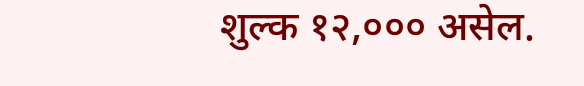शुल्क १२,००० असेल.